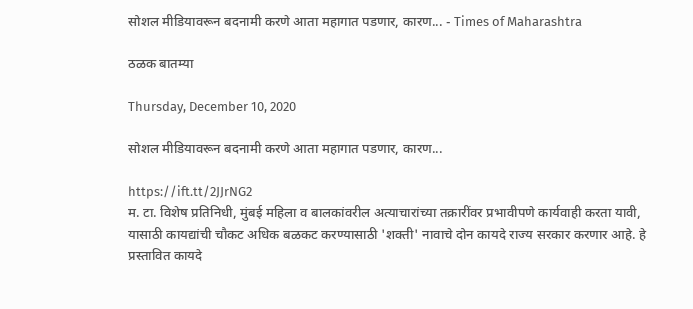सोशल मीडियावरून बदनामी करणे आता महागात पडणार, कारण... - Times of Maharashtra

ठळक बातम्या

Thursday, December 10, 2020

सोशल मीडियावरून बदनामी करणे आता महागात पडणार, कारण...

https://ift.tt/2JJrNG2
म. टा. विशेष प्रतिनिधी, मुंबई महिला व बालकांवरील अत्याचारांच्या तक्रारींवर प्रभावीपणे कार्यवाही करता यावी, यासाठी कायद्यांची चौकट अधिक बळकट करण्यासाठी 'शक्ती' नावाचे दोन कायदे राज्य सरकार करणार आहे. हे प्रस्तावित कायदे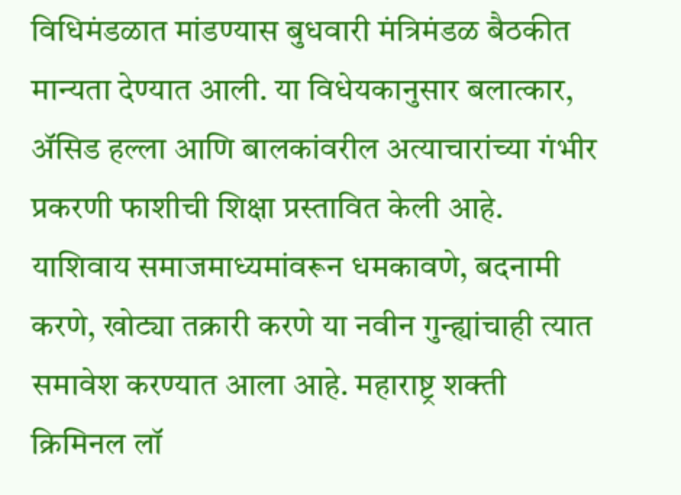विधिमंडळात मांडण्यास बुधवारी मंत्रिमंडळ बैठकीत मान्यता देण्यात आली. या विधेयकानुसार बलात्कार, ॲसिड हल्ला आणि बालकांवरील अत्याचारांच्या गंभीर प्रकरणी फाशीची शिक्षा प्रस्तावित केली आहे. याशिवाय समाजमाध्यमांवरून धमकावणे, बदनामी करणे, खोट्या तक्रारी करणे या नवीन गुन्ह्यांचाही त्यात समावेश करण्यात आला आहे. महाराष्ट्र शक्ती क्रिमिनल लॉ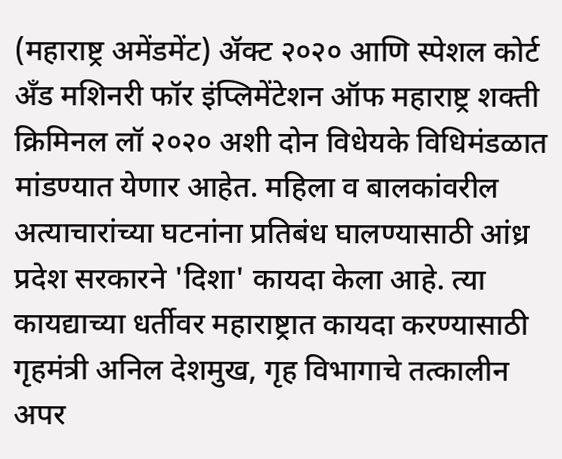(महाराष्ट्र अमेंडमेंट) ॲक्ट २०२० आणि स्पेशल कोर्ट अँड मशिनरी फॉर इंप्लिमेंटेशन ऑफ महाराष्ट्र शक्ती क्रिमिनल लॉ २०२० अशी दोन विधेयके विधिमंडळात मांडण्यात येणार आहेत. महिला व बालकांवरील अत्याचारांच्या घटनांना प्रतिबंध घालण्यासाठी आंध्र प्रदेश सरकारने 'दिशा' कायदा केला आहे. त्या कायद्याच्या धर्तीवर महाराष्ट्रात कायदा करण्यासाठी गृहमंत्री अनिल देशमुख, गृह विभागाचे तत्कालीन अपर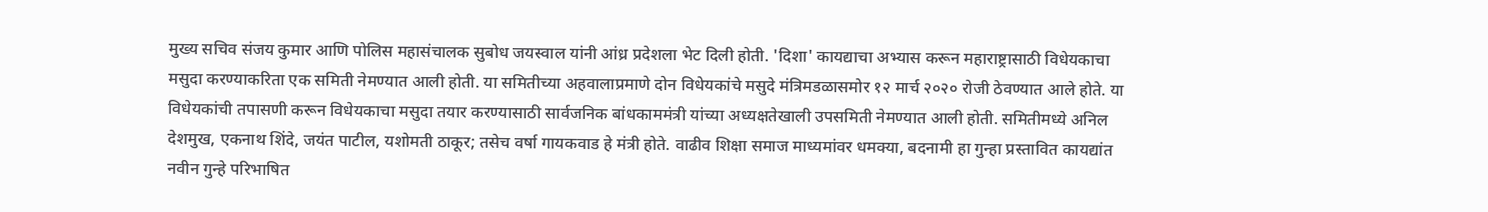मुख्य सचिव संजय कुमार आणि पोलिस महासंचालक सुबोध जयस्वाल यांनी आंध्र प्रदेशला भेट दिली होती. 'दिशा' कायद्याचा अभ्यास करून महाराष्ट्रासाठी विधेयकाचा मसुदा करण्याकरिता एक समिती नेमण्यात आली होती. या समितीच्या अहवालाप्रमाणे दोन विधेयकांचे मसुदे मंत्रिमडळासमोर १२ मार्च २०२० रोजी ठेवण्यात आले होते. या विधेयकांची तपासणी करून विधेयकाचा मसुदा तयार करण्यासाठी सार्वजनिक बांधकाममंत्री यांच्या अध्यक्षतेखाली उपसमिती नेमण्यात आली होती. समितीमध्ये अनिल देशमुख, एकनाथ शिंदे, जयंत पाटील, यशोमती ठाकूर; तसेच वर्षा गायकवाड हे मंत्री होते. वाढीव शिक्षा समाज माध्यमांवर धमक्या, बदनामी हा गुन्हा प्रस्तावित कायद्यांत नवीन गुन्हे परिभाषित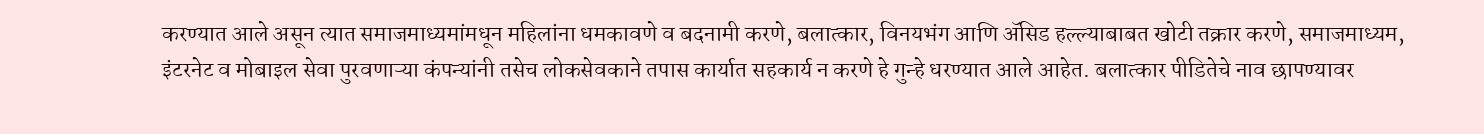करण्यात आले असून त्यात समाजमाध्यमांमधून महिलांना धमकावणे व बदनामी करणे, बलात्कार, विनयभंग आणि ॲसिड हल्ल्याबाबत खोटी तक्रार करणे, समाजमाध्यम, इंटरनेट व मोबाइल सेवा पुरवणाऱ्या कंपन्यांनी तसेच लोकसेवकाने तपास कार्यात सहकार्य न करणे हे गुन्हे धरण्यात आले आहेत. बलात्कार पीडितेचे नाव छापण्यावर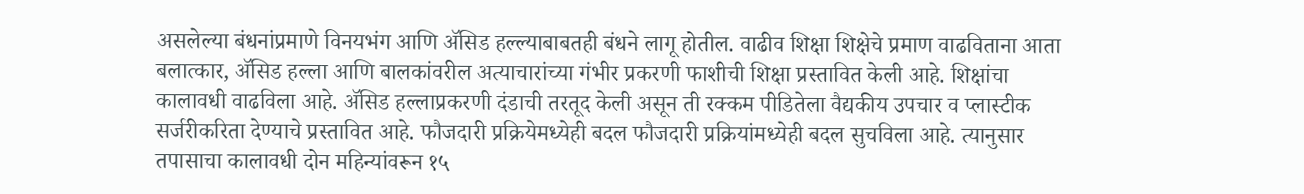असलेल्या बंधनांप्रमाणे विनयभंग आणि ॲसिड हल्ल्याबाबतही बंधने लागू होतील. वाढीव शिक्षा शिक्षेचे प्रमाण वाढविताना आता बलात्कार, ॲसिड हल्ला आणि बालकांवरील अत्याचारांच्या गंभीर प्रकरणी फाशीची शिक्षा प्रस्तावित केली आहे. शिक्षांचा कालावधी वाढविला आहे. ॲसिड हल्लाप्रकरणी दंडाची तरतूद केली असून ती रक्कम पीडितेला वैद्यकीय उपचार व प्लास्टीक सर्जरीकरिता देण्याचे प्रस्तावित आहे. फौजदारी प्रक्रियेमध्येही बदल फौजदारी प्रक्रियांमध्येही बदल सुचविला आहे. त्यानुसार तपासाचा कालावधी दोन महिन्यांवरून १५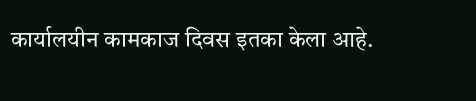कार्यालयीन कामकाज दिवस इतका केला आहे.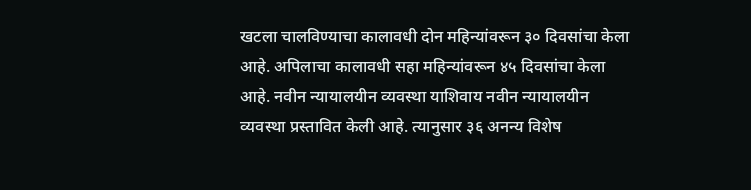खटला चालविण्याचा कालावधी दोन महिन्यांवरून ३० दिवसांचा केला आहे. अपिलाचा कालावधी सहा महिन्यांवरून ४५ दिवसांचा केला आहे. नवीन न्यायालयीन व्यवस्था याशिवाय नवीन न्यायालयीन व्यवस्था प्रस्तावित केली आहे. त्यानुसार ३६ अनन्य विशेष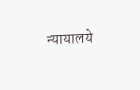न्यायालये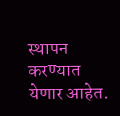स्थापन करण्यात येणार आहेत.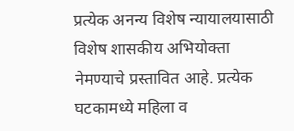प्रत्येक अनन्य विशेष न्यायालयासाठी विशेष शासकीय अभियोक्ता नेमण्याचे प्रस्तावित आहे. प्रत्येक घटकामध्ये महिला व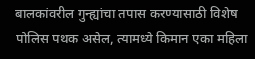बालकांवरील गुन्ह्यांचा तपास करण्यासाठी विशेष पोलिस पथक असेल, त्यामध्ये किमान एका महिला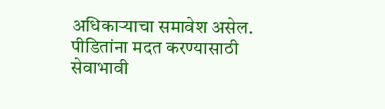अधिकाऱ्याचा समावेश असेल. पीडितांना मदत करण्यासाठी सेवाभावी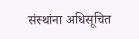संस्थांना अधिसूचित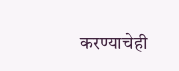करण्याचेही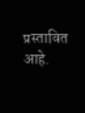प्रस्तावित आहे.